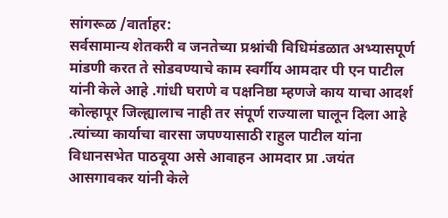सांगरूळ /वार्ताहर:
सर्वसामान्य शेतकरी व जनतेच्या प्रश्नांची विधिमंडळात अभ्यासपूर्ण मांडणी करत ते सोडवण्याचे काम स्वर्गीय आमदार पी एन पाटील यांनी केले आहे .गांधी घराणे व पक्षनिष्ठा म्हणजे काय याचा आदर्श कोल्हापूर जिल्ह्यालाच नाही तर संपूर्ण राज्याला घालून दिला आहे .त्यांच्या कार्याचा वारसा जपण्यासाठी राहुल पाटील यांना विधानसभेत पाठवूया असे आवाहन आमदार प्रा .जयंत आसगावकर यांनी केले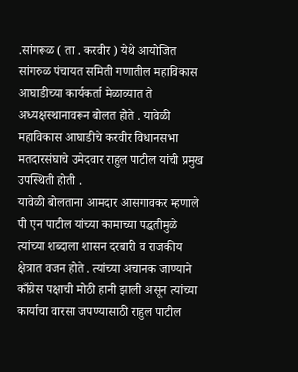.सांगरूळ ( ता . करवीर ) येथे आयोजित सांगरुळ पंचायत समिती गणातील महाविकास आघाडीच्या कार्यकर्ता मेळाव्यात ते अध्यक्षस्थानावरून बोलत होते . यावेळी महाविकास आघाडीचे करवीर विधानसभा मतदारसंघाचे उमेदवार राहुल पाटील यांची प्रमुख उपस्थिती होती .
यावेळी बोलताना आमदार आसगावकर म्हणाले पी एन पाटील यांच्या कामाच्या पद्धतीमुळे त्यांच्या शब्दाला शासन दरबारी व राजकीय क्षेत्रात वजन होते . त्यांच्या अचानक जाण्याने काँग्रेस पक्षाची मोठी हानी झाली असून त्यांच्या कार्याचा वारसा जपण्यासाठी राहुल पाटील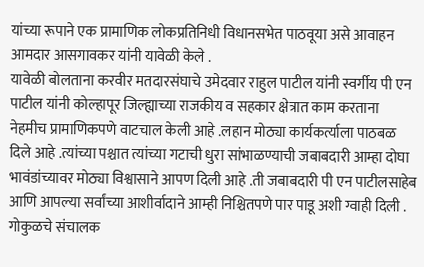यांच्या रूपाने एक प्रामाणिक लोकप्रतिनिधी विधानसभेत पाठवूया असे आवाहन आमदार आसगावकर यांनी यावेळी केले .
यावेळी बोलताना करवीर मतदारसंघाचे उमेदवार राहुल पाटील यांनी स्वर्गीय पी एन पाटील यांनी कोल्हापूर जिल्ह्याच्या राजकीय व सहकार क्षेत्रात काम करताना नेहमीच प्रामाणिकपणे वाटचाल केली आहे .लहान मोठ्या कार्यकर्त्याला पाठबळ दिले आहे .त्यांच्या पश्चात त्यांच्या गटाची धुरा सांभाळण्याची जबाबदारी आम्हा दोघा भावंडांच्यावर मोठ्या विश्वासाने आपण दिली आहे .ती जबाबदारी पी एन पाटीलसाहेब आणि आपल्या सर्वांच्या आशीर्वादाने आम्ही निश्चितपणे पार पाडू अशी ग्वाही दिली .
गोकुळचे संचालक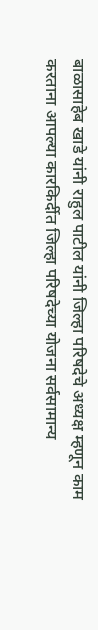बाळासाहेब खाडे यांनी राहुल पाटील यांनी जिल्हा परिषदेचे अध्यक्ष म्हणून काम करताना आपल्या कारकिर्दीत जिल्हा परिषदेच्या योजना सर्वसामान्य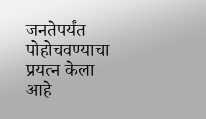जनतेपर्यंत पोहोचवण्याचा प्रयत्न केला आहे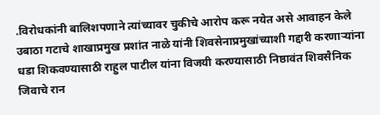.विरोधकांनी बालिशपणाने त्यांच्यावर चुकीचे आरोप करू नयेत असे आवाहन केले
उबाठा गटाचे शाखाप्रमुख प्रशांत नाळे यांनी शिवसेनाप्रमुखांच्याशी गद्दारी करणाऱ्यांना धडा शिकवण्यासाठी राहुल पाटील यांना विजयी करण्यासाठी निष्ठावंत शिवसैनिक जिवाचे रान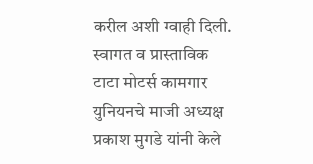करील अशी ग्वाही दिली.
स्वागत व प्रास्ताविक टाटा मोटर्स कामगार युनियनचे माजी अध्यक्ष प्रकाश मुगडे यांनी केले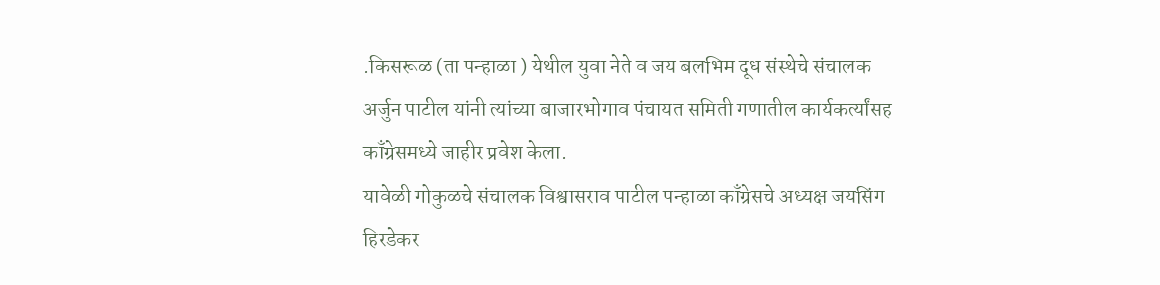.किसरूळ (ता पन्हाळा ) येथील युवा नेते व जय बलभिम दूध संस्थेचे संचालक अर्जुन पाटील यांनी त्यांच्या बाजारभोगाव पंचायत समिती गणातील कार्यकर्त्यांसह काँग्रेसमध्ये जाहीर प्रवेश केला.
यावेळी गोकुळचे संचालक विश्वासराव पाटील पन्हाळा काँग्रेसचे अध्यक्ष जयसिंग हिरडेकर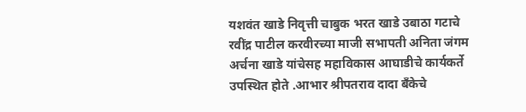यशवंत खाडे निवृत्ती चाबुक भरत खाडे उबाठा गटाचे रवींद्र पाटील करवीरच्या माजी सभापती अनिता जंगम अर्चना खाडे यांचेसह महाविकास आघाडीचे कार्यकर्ते उपस्थित होते .आभार श्रीपतराव दादा बँकेचे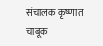संचालक कृष्णात चाबूक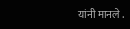यांनी मानले .